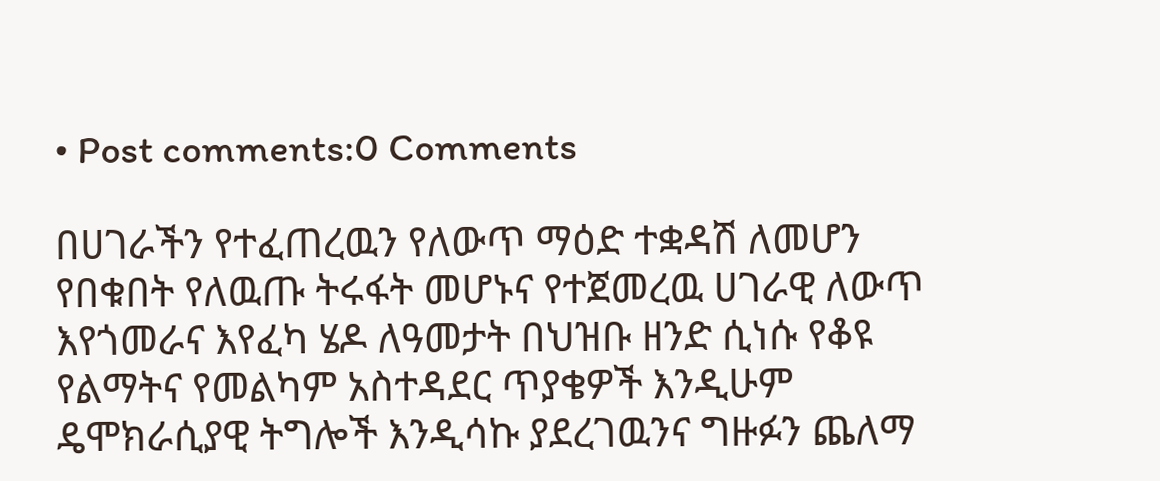• Post comments:0 Comments

በሀገራችን የተፈጠረዉን የለውጥ ማዕድ ተቋዳሽ ለመሆን የበቁበት የለዉጡ ትሩፋት መሆኑና የተጀመረዉ ሀገራዊ ለውጥ እየጎመራና እየፈካ ሄዶ ለዓመታት በህዝቡ ዘንድ ሲነሱ የቆዩ የልማትና የመልካም አስተዳደር ጥያቄዎች እንዲሁም ዴሞክራሲያዊ ትግሎች እንዲሳኩ ያደረገዉንና ግዙፉን ጨለማ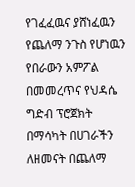የገፈፈዉና ያሸነፈዉን የጨለማ ንጉስ የሆነዉን የበራውን አምፖል በመመረጥና የህዳሴ ግድብ ፕሮጀክት በማሳካት በሀገራችን ለዘመናት በጨለማ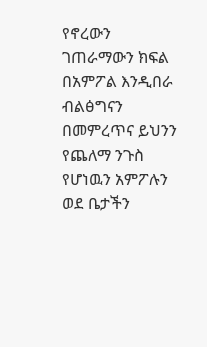የኖረውን ገጠራማውን ክፍል በአምፖል እንዲበራ ብልፅግናን በመምረጥና ይህንን የጨለማ ንጉስ የሆነዉን አምፖሉን ወደ ቤታችን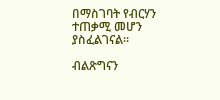በማስገባት የብርሃን ተጠቃሚ መሆን ያስፈልገናል፡፡

ብልጽግናን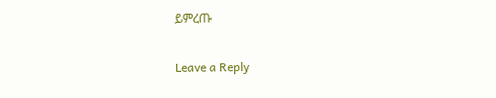ይምረጡ

Leave a Reply